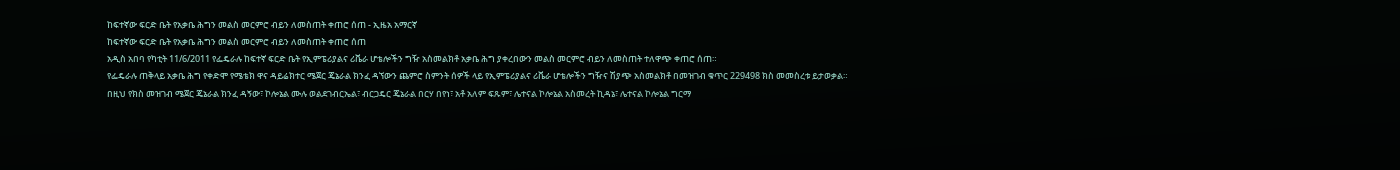ከፍተኛው ፍርድ ቤት የአቃቤ ሕግን መልስ መርምሮ ብይን ለመስጠት ቀጠሮ ሰጠ - ኢዜአ አማርኛ
ከፍተኛው ፍርድ ቤት የአቃቤ ሕግን መልስ መርምሮ ብይን ለመስጠት ቀጠሮ ሰጠ
አዲስ አበባ የካቲት 11/6/2011 የፌዴራሉ ከፍተኛ ፍርድ ቤት የኢምፔሪያልና ሪቬራ ሆቴሎችን ግዥ አስመልክቶ አቃቤ ሕግ ያቀረበውን መልስ መርምሮ ብይን ለመስጠት ተለዋጭ ቀጠሮ ሰጠ።
የፌዴራሉ ጠቅላይ አቃቤ ሕግ የቀድሞ የሜቴክ ዋና ዳይሬክተር ሜጀር ጄኔራል ክንፈ ዳኘውን ጨምሮ ስምንት ሰዎች ላይ የኢምፔሪያልና ሪቬራ ሆቴሎችን ግዥና ሽያጭ አስመልክቶ በመዝገብ ቁጥር 229498 ክስ መመስረቱ ይታወቃል።
በዚህ የክስ መዝገብ ሜጀር ጄኔራል ክንፈ ዳኝው፣ ኮሎኔል ሙሉ ወልደገብርኤል፣ ብርጋዴር ጄኔራል በርሃ በየነ፣ አቶ አለም ፍጹም፣ ሌተናል ኮሎኔል አስመረት ኪዳኔ፣ ሌተናል ኮሎኔል ግርማ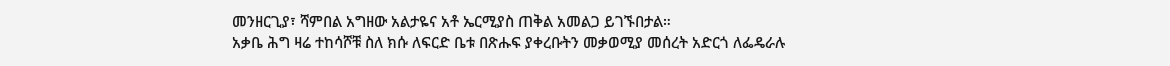መንዘርጊያ፣ ሻምበል አግዘው አልታዬና አቶ ኤርሚያስ ጠቅል አመልጋ ይገኙበታል።
አቃቤ ሕግ ዛሬ ተከሳሾቹ ስለ ክሱ ለፍርድ ቤቱ በጽሑፍ ያቀረቡትን መቃወሚያ መሰረት አድርጎ ለፌዴራሉ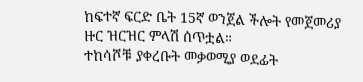ከፍተኛ ፍርድ ቤት 15ኛ ወንጀል ችሎት የመጀመሪያ ዙር ዝርዝር ምላሽ ሰጥቷል።
ተከሳሾቹ ያቀረቡት መቃወሚያ ወደፊት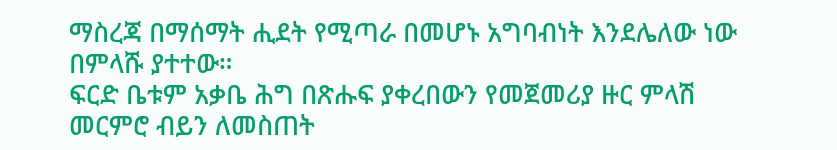ማስረጃ በማሰማት ሒደት የሚጣራ በመሆኑ አግባብነት እንደሌለው ነው በምላሹ ያተተው።
ፍርድ ቤቱም አቃቤ ሕግ በጽሑፍ ያቀረበውን የመጀመሪያ ዙር ምላሽ መርምሮ ብይን ለመስጠት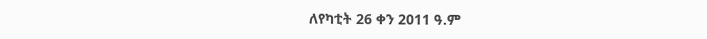ለየካቲት 26 ቀን 2011 ዓ.ም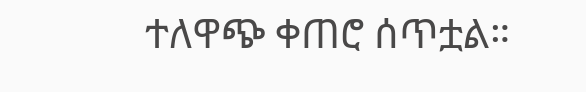ተለዋጭ ቀጠሮ ሰጥቷል።